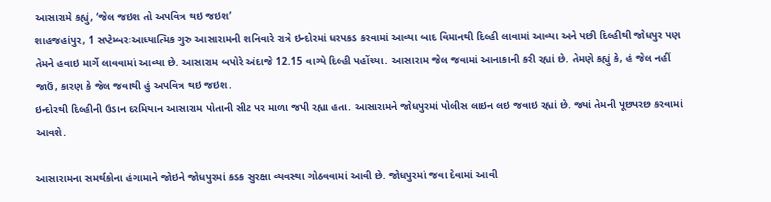આસારામે કહ્યું, ‘જેલ જઇશ તો અપવિત્ર થઇ જઇશ’
શાહજહાંપુર, 1 સપ્ટેમ્બરઃઆધ્યાત્મિક ગુરુ આસારામની શનિવારે રાત્રે ઇન્દોરમાં ધરપકડ કરવામાં આવ્યા બાદ વિમાનથી દિલ્હી લાવામાં આવ્યા અને પછી દિલ્હીથી જોધપુર પણ તેમને હવાઇ માર્ગે લાવવામાં આવ્યા છે. આસારામ બપોરે અંદાજે 12.15 વાગ્યે દિલ્હી પહોંચ્યા. આસારામ જેલ જવામાં આનાકાની કરી રહ્યાં છે. તેમણે કહ્યું કે, હં જેલ નહીં જાઉં, કારણ કે જેલ જવાથી હું અપવિત્ર થઇ જઇશ.
ઇન્દોરથી દિલ્હીની ઉડાન દરમિયાન આસારામ પોતાની સીટ પર માળા જપી રહ્યા હતા. આસારામને જોધપુરમાં પોલીસ લાઇન લઇ જવાઇ રહ્યાં છે. જ્યાં તેમની પૂછપરછ કરવામાં આવશે.

આસારામના સમર્થકોના હંગામાને જોઇને જોધપુરમાં કડક સુરક્ષા વ્યવસ્થા ગોઠવવામાં આવી છે. જોધપુરમાં જવા દેવામાં આવી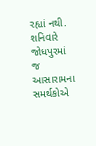રહ્યાં નથી. શનિવારે જોધપુરમાં જ આસારામના સમર્થકોએ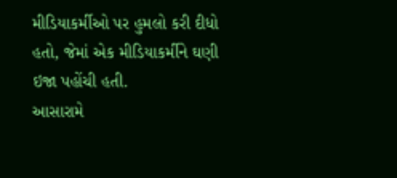મીડિયાકર્મીઓ પર હુમલો કરી દીધો હતો, જેમાં એક મીડિયાકર્મીને ઘણી ઇજા પહોંચી હતી.
આસારામે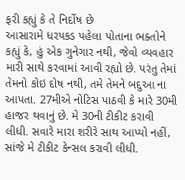ફરી કહ્યું કે તે નિર્દોષ છે
આસારામે ધરપકડ પહેલા પોતાના ભક્તોને કહ્યું કે, હું એક ગુનેગાર નથી, જેવો વ્યવહાર મારી સાથે કરવામાં આવી રહ્યો છે. પરંતુ તેમાં તેમનો કોઇ દોષ નથી, તમે તેમને બદુઆ ના આપતા. 27મીએ નોટિસ પાઠવી કે મારે 30મી હાજર થવાનું છે. મે 30ની ટીકીટ કરાવી લીધી. સવારે મારા શરીરે સાથ આપ્યો નહીં, સાંજે મે ટીકીટ કેન્સલ કરાવી લીધી.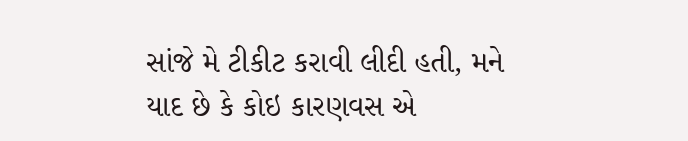સાંજે મે ટીકીટ કરાવી લીદી હતી, મને યાદ છે કે કોઇ કારણવસ એ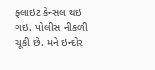ફ્લાઇટ કેન્સલ થઇ ગઇ. પોલીસ નીકળી ચૂકી છે. મને ઇન્દોર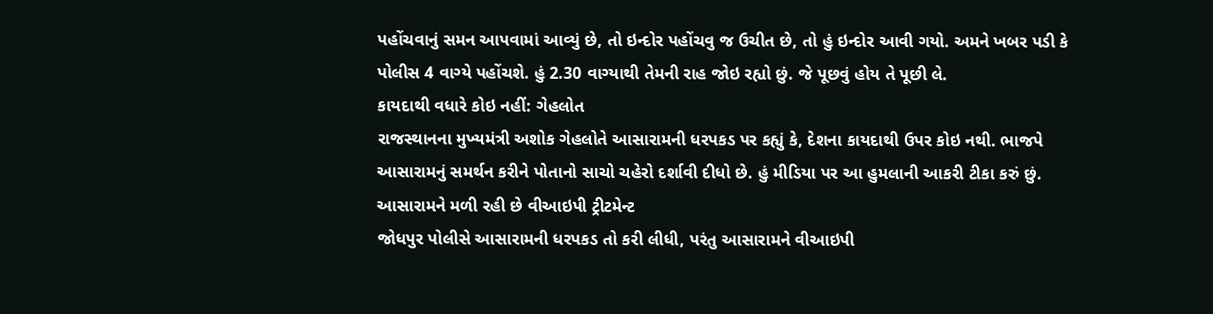પહોંચવાનું સમન આપવામાં આવ્યું છે, તો ઇન્દોર પહોંચવુ જ ઉચીત છે, તો હું ઇન્દોર આવી ગયો. અમને ખબર પડી કે પોલીસ 4 વાગ્યે પહોંચશે. હું 2.30 વાગ્યાથી તેમની રાહ જોઇ રહ્યો છું. જે પૂછવું હોય તે પૂછી લે.
કાયદાથી વધારે કોઇ નહીં: ગેહલોત
રાજસ્થાનના મુખ્યમંત્રી અશોક ગેહલોતે આસારામની ધરપકડ પર કહ્યું કે, દેશના કાયદાથી ઉપર કોઇ નથી. ભાજપે આસારામનું સમર્થન કરીને પોતાનો સાચો ચહેરો દર્શાવી દીધો છે. હું મીડિયા પર આ હુમલાની આકરી ટીકા કરું છું.
આસારામને મળી રહી છે વીઆઇપી ટ્રીટમેન્ટ
જોધપુર પોલીસે આસારામની ધરપકડ તો કરી લીધી, પરંતુ આસારામને વીઆઇપી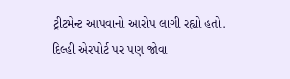ટ્રીટમેન્ટ આપવાનો આરોપ લાગી રહ્યો હતો. દિલ્હી એરપોર્ટ પર પણ જોવા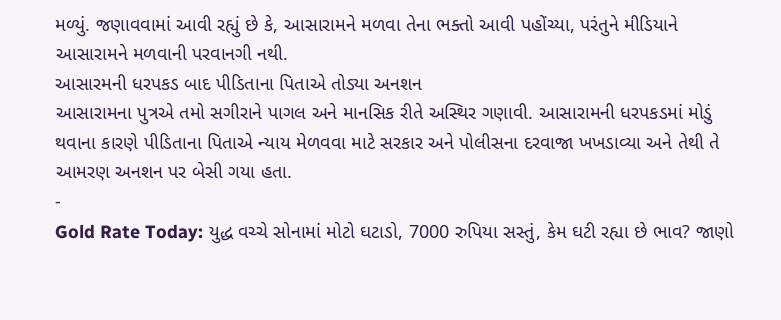મળ્યું. જણાવવામાં આવી રહ્યું છે કે, આસારામને મળવા તેના ભક્તો આવી પહોંચ્યા, પરંતુને મીડિયાને આસારામને મળવાની પરવાનગી નથી.
આસારમની ધરપકડ બાદ પીડિતાના પિતાએ તોડ્યા અનશન
આસારામના પુત્રએ તમો સગીરાને પાગલ અને માનસિક રીતે અસ્થિર ગણાવી. આસારામની ધરપકડમાં મોડું થવાના કારણે પીડિતાના પિતાએ ન્યાય મેળવવા માટે સરકાર અને પોલીસના દરવાજા ખખડાવ્યા અને તેથી તે આમરણ અનશન પર બેસી ગયા હતા.
-
Gold Rate Today: યુદ્ધ વચ્ચે સોનામાં મોટો ઘટાડો, 7000 રુપિયા સસ્તું, કેમ ઘટી રહ્યા છે ભાવ? જાણો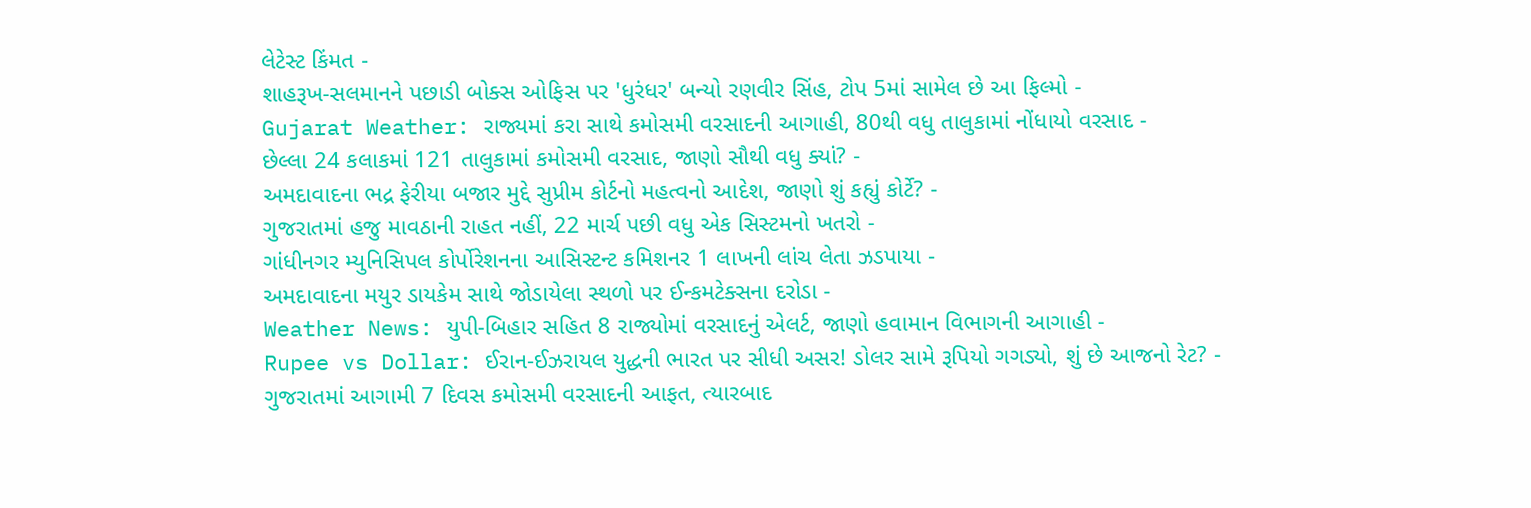લેટેસ્ટ કિંમત -
શાહરૂખ-સલમાનને પછાડી બોક્સ ઓફિસ પર 'ધુરંધર' બન્યો રણવીર સિંહ, ટોપ 5માં સામેલ છે આ ફિલ્મો -
Gujarat Weather: રાજ્યમાં કરા સાથે કમોસમી વરસાદની આગાહી, 80થી વધુ તાલુકામાં નોંધાયો વરસાદ -
છેલ્લા 24 કલાકમાં 121 તાલુકામાં કમોસમી વરસાદ, જાણો સૌથી વધુ ક્યાં? -
અમદાવાદના ભદ્ર ફેરીયા બજાર મુદ્દે સુપ્રીમ કોર્ટનો મહત્વનો આદેશ, જાણો શું કહ્યું કોર્ટે? -
ગુજરાતમાં હજુ માવઠાની રાહત નહીં, 22 માર્ચ પછી વધુ એક સિસ્ટમનો ખતરો -
ગાંધીનગર મ્યુનિસિપલ કોર્પોરેશનના આસિસ્ટન્ટ કમિશનર 1 લાખની લાંચ લેતા ઝડપાયા -
અમદાવાદના મયુર ડાયકેમ સાથે જોડાયેલા સ્થળો પર ઈન્કમટેક્સના દરોડા -
Weather News: યુપી-બિહાર સહિત 8 રાજ્યોમાં વરસાદનું એલર્ટ, જાણો હવામાન વિભાગની આગાહી -
Rupee vs Dollar: ઈરાન-ઈઝરાયલ યુદ્ધની ભારત પર સીધી અસર! ડોલર સામે રૂપિયો ગગડ્યો, શું છે આજનો રેટ? -
ગુજરાતમાં આગામી 7 દિવસ કમોસમી વરસાદની આફત, ત્યારબાદ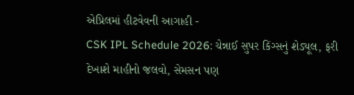એપ્રિલમાં હીટવેવની આગાહી -
CSK IPL Schedule 2026: ચેન્નાઈ સુપર કિંગ્સનું શેડ્યૂલ, ફરી દેખાશે માહીનો જલવો, સેમસન પણ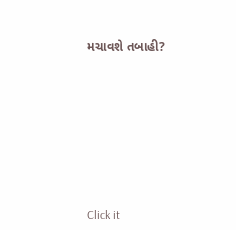મચાવશે તબાહી?











Click it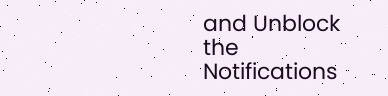and Unblock the Notifications